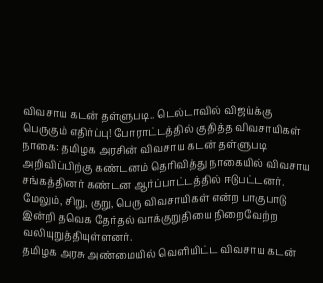விவசாய கடன் தள்ளுபடி.. டெல்டாவில் விஜய்க்கு பெருகும் எதிர்ப்பு! போராட்டத்தில் குதித்த விவசாயிகள்
நாகை: தமிழக அரசின் விவசாய கடன் தள்ளுபடி அறிவிப்பிற்கு கண்டனம் தெரிவித்து நாகையில் விவசாய சங்கத்தினர் கண்டன ஆர்ப்பாட்டத்தில் ஈடுபட்டனர். மேலும், சிறு, குறு, பெரு விவசாயிகள் என்ற பாகுபாடு இன்றி தவெக தேர்தல் வாக்குறுதியை நிறைவேற்ற வலியுறுத்தியுள்ளனர்.
தமிழக அரசு அண்மையில் வெளியிட்ட விவசாய கடன்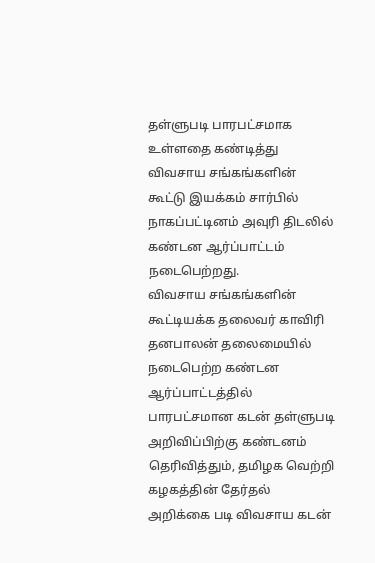தள்ளுபடி பாரபட்சமாக உள்ளதை கண்டித்து விவசாய சங்கங்களின் கூட்டு இயக்கம் சார்பில் நாகப்பட்டினம் அவுரி திடலில் கண்டன ஆர்ப்பாட்டம் நடைபெற்றது.
விவசாய சங்கங்களின் கூட்டியக்க தலைவர் காவிரி தனபாலன் தலைமையில் நடைபெற்ற கண்டன ஆர்ப்பாட்டத்தில் பாரபட்சமான கடன் தள்ளுபடி அறிவிப்பிற்கு கண்டனம் தெரிவித்தும், தமிழக வெற்றி கழகத்தின் தேர்தல் அறிக்கை படி விவசாய கடன்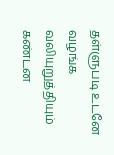தள்ளுபடி உடனே வழங்க வலியுறுத்தியும் கண்டன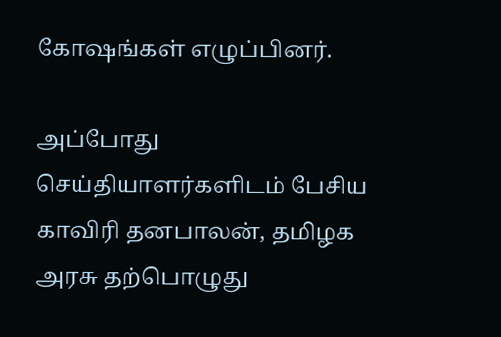கோஷங்கள் எழுப்பினர்.

அப்போது செய்தியாளர்களிடம் பேசிய காவிரி தனபாலன், தமிழக அரசு தற்பொழுது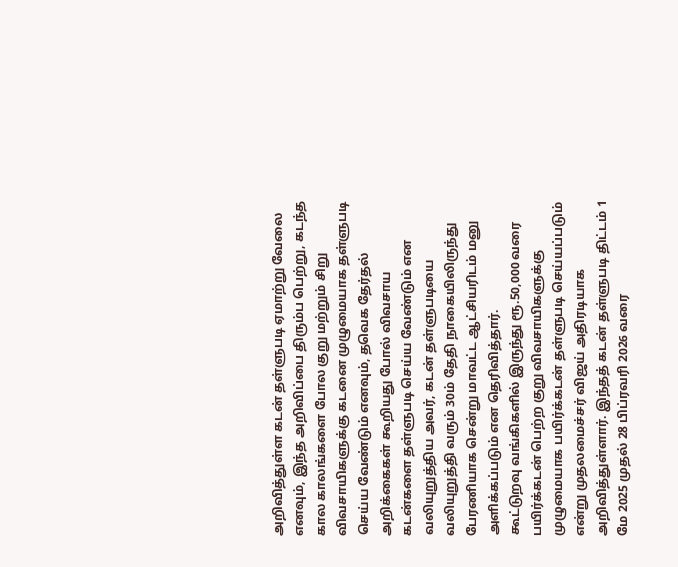அறிவித்துள்ள கடன் தள்ளுபடி ஏமாற்று வேலை எனவும், இந்த அறிவிப்பை திரும்ப பெற்று, கடந்த கால காலங்களை போல குறு மற்றும் சிறு விவசாயிகளுக்கு கடனை முழுமையாக தள்ளுபடி செய்ய வேண்டும் எனவும், தவெக தேர்தல் அறிக்கைகள் கூறியது போல் விவசாய கடன்களை தள்ளுபடி செய்ய வேண்டும் என வலியுறுத்திய அவர், கடன் தள்ளுபடியை வலியுறுத்தி வரும் 30ம் தேதி நாகையிலிருந்து பேரணியாக சென்று மாவட்ட ஆட்சியரிடம் மனு அளிக்கப்படும் என தெரிவித்தார்.
கூட்டுறவு வங்கிகளில் இருந்து ரூ.50,000 வரை பயிர்க்கடன் பெற்ற குறு விவசாயிகளுக்கு முழுமையாக பயிர்க்கடன் தள்ளுபடி செய்யப்படும் என்று முதலமைச்சர் விஜய் அதிரடியாக அறிவித்துள்ளார். இந்தத் கடன் தள்ளுபடி திட்டம் 1 மே 2025 முதல் 28 பிப்ரவரி 2026 வரை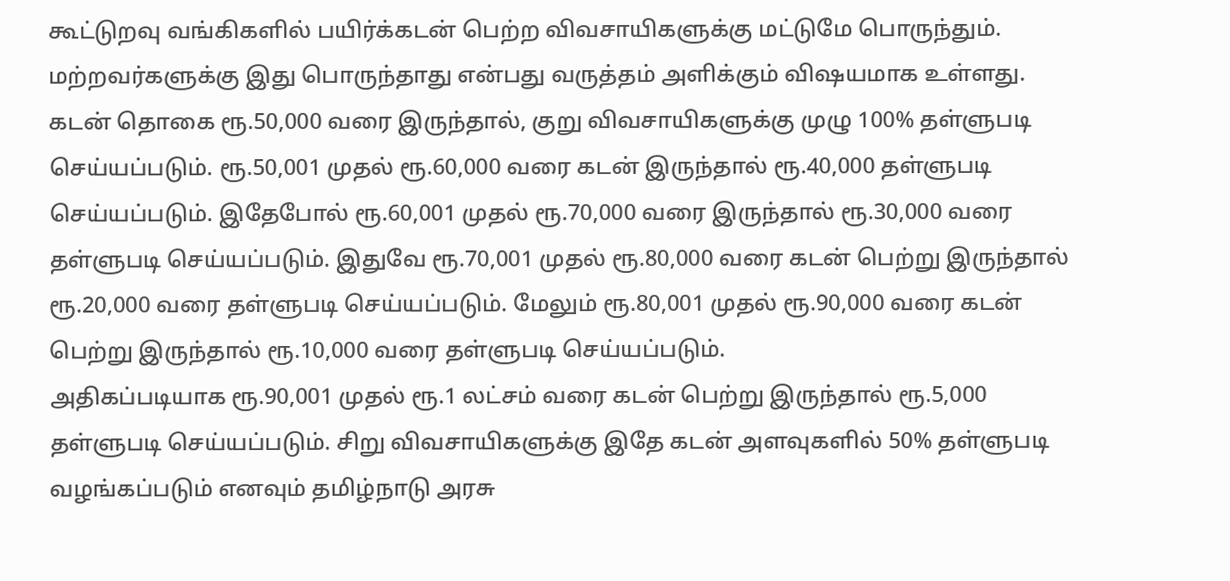கூட்டுறவு வங்கிகளில் பயிர்க்கடன் பெற்ற விவசாயிகளுக்கு மட்டுமே பொருந்தும். மற்றவர்களுக்கு இது பொருந்தாது என்பது வருத்தம் அளிக்கும் விஷயமாக உள்ளது.
கடன் தொகை ரூ.50,000 வரை இருந்தால், குறு விவசாயிகளுக்கு முழு 100% தள்ளுபடி செய்யப்படும். ரூ.50,001 முதல் ரூ.60,000 வரை கடன் இருந்தால் ரூ.40,000 தள்ளுபடி செய்யப்படும். இதேபோல் ரூ.60,001 முதல் ரூ.70,000 வரை இருந்தால் ரூ.30,000 வரை தள்ளுபடி செய்யப்படும். இதுவே ரூ.70,001 முதல் ரூ.80,000 வரை கடன் பெற்று இருந்தால் ரூ.20,000 வரை தள்ளுபடி செய்யப்படும். மேலும் ரூ.80,001 முதல் ரூ.90,000 வரை கடன் பெற்று இருந்தால் ரூ.10,000 வரை தள்ளுபடி செய்யப்படும்.
அதிகப்படியாக ரூ.90,001 முதல் ரூ.1 லட்சம் வரை கடன் பெற்று இருந்தால் ரூ.5,000 தள்ளுபடி செய்யப்படும். சிறு விவசாயிகளுக்கு இதே கடன் அளவுகளில் 50% தள்ளுபடி வழங்கப்படும் எனவும் தமிழ்நாடு அரசு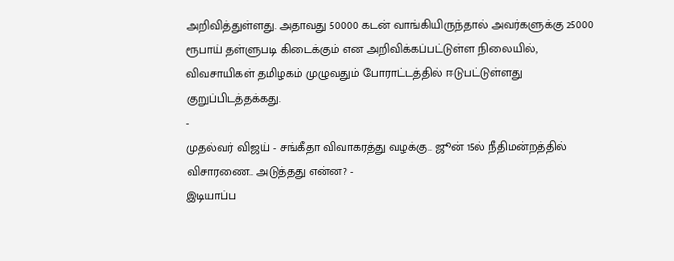அறிவித்துள்ளது. அதாவது 50000 கடன் வாங்கியிருந்தால் அவர்களுக்கு 25000 ரூபாய் தள்ளுபடி கிடைக்கும் என அறிவிக்கப்பட்டுள்ள நிலையில், விவசாயிகள் தமிழகம் முழுவதும் போராட்டத்தில் ஈடுபட்டுள்ளது குறுப்பிடத்தக்கது.
-
முதல்வர் விஜய் - சங்கீதா விவாகரத்து வழக்கு.. ஜூன் 15ல் நீதிமன்றத்தில் விசாரணை.. அடுத்தது என்ன? -
இடியாப்ப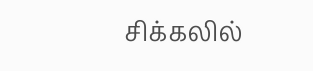சிக்கலில்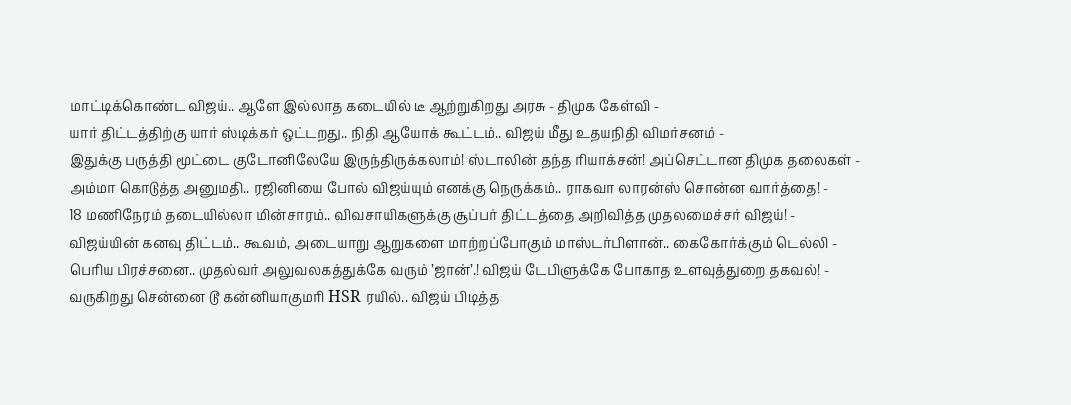மாட்டிக்கொண்ட விஜய்.. ஆளே இல்லாத கடையில் டீ ஆற்றுகிறது அரசு - திமுக கேள்வி -
யார் திட்டத்திற்கு யார் ஸ்டிக்கர் ஒட்டறது.. நிதி ஆயோக் கூட்டம்.. விஜய் மீது உதயநிதி விமர்சனம் -
இதுக்கு பருத்தி மூட்டை குடோனிலேயே இருந்திருக்கலாம்! ஸ்டாலின் தந்த ரியாக்சன்! அப்செட்டான திமுக தலைகள் -
அம்மா கொடுத்த அனுமதி.. ரஜினியை போல் விஜய்யும் எனக்கு நெருக்கம்.. ராகவா லாரன்ஸ் சொன்ன வார்த்தை! -
18 மணிநேரம் தடையில்லா மின்சாரம்.. விவசாயிகளுக்கு சூப்பர் திட்டத்தை அறிவித்த முதலமைச்சர் விஜய்! -
விஜய்யின் கனவு திட்டம்.. கூவம், அடையாறு ஆறுகளை மாற்றப்போகும் மாஸ்டர்பிளான்.. கைகோர்க்கும் டெல்லி -
பெரிய பிரச்சனை.. முதல்வர் அலுவலகத்துக்கே வரும் ’ஜான்’.! விஜய் டேபிளுக்கே போகாத உளவுத்துறை தகவல்! -
வருகிறது சென்னை டூ கன்னியாகுமரி HSR ரயில்.. விஜய் பிடித்த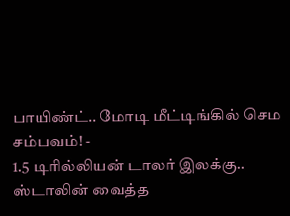பாயிண்ட்.. மோடி மீட்டிங்கில் செம சம்பவம்! -
1.5 டிரில்லியன் டாலர் இலக்கு.. ஸ்டாலின் வைத்த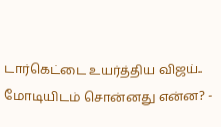டார்கெட்டை உயர்த்திய விஜய்.. மோடியிடம் சொன்னது என்ன? -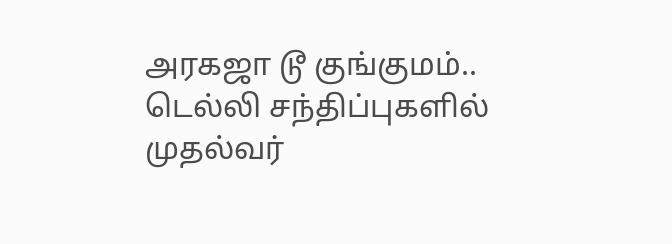அரகஜா டூ குங்குமம்.. டெல்லி சந்திப்புகளில் முதல்வர்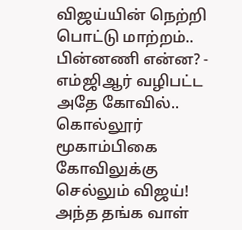விஜய்யின் நெற்றி பொட்டு மாற்றம்.. பின்னணி என்ன? -
எம்ஜிஆர் வழிபட்ட அதே கோவில்.. கொல்லூர் மூகாம்பிகை கோவிலுக்கு செல்லும் விஜய்! அந்த தங்க வாள்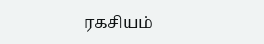ரகசியம்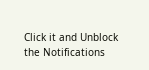Click it and Unblock the Notifications